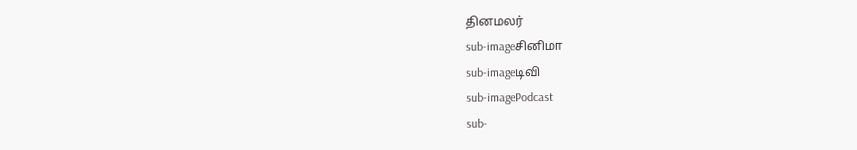தினமலர்
sub-imageசினிமா
sub-imageடிவி
sub-imagePodcast
sub-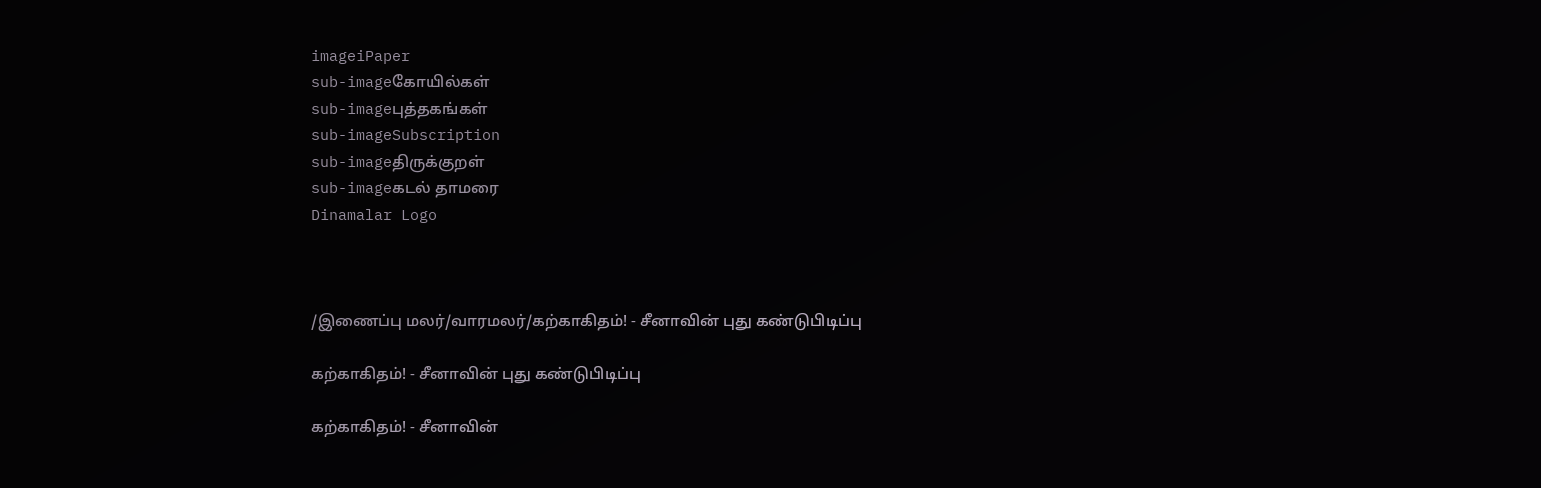imageiPaper
sub-imageகோயில்கள்
sub-imageபுத்தகங்கள்
sub-imageSubscription
sub-imageதிருக்குறள்
sub-imageகடல் தாமரை
Dinamalar Logo



/இணைப்பு மலர்/வாரமலர்/கற்காகிதம்! - சீனாவின் புது கண்டுபிடிப்பு

கற்காகிதம்! - சீனாவின் புது கண்டுபிடிப்பு

கற்காகிதம்! - சீனாவின்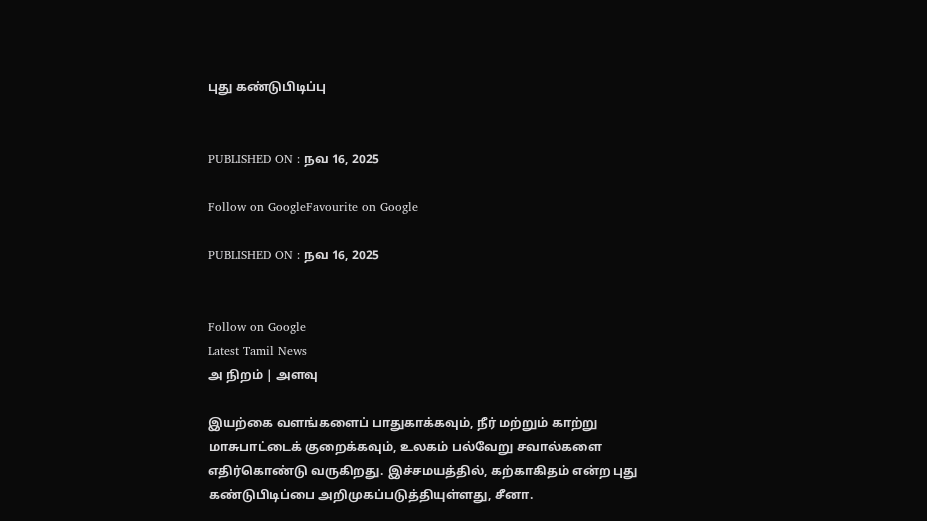புது கண்டுபிடிப்பு


PUBLISHED ON : நவ 16, 2025

Follow on GoogleFavourite on Google

PUBLISHED ON : நவ 16, 2025


Follow on Google
Latest Tamil News
அ நிறம் | அளவு

இயற்கை வளங்களைப் பாதுகாக்கவும், நீர் மற்றும் காற்று மாசுபாட்டைக் குறைக்கவும், உலகம் பல்வேறு சவால்களை எதிர்கொண்டு வருகிறது. இச்சமயத்தில், கற்காகிதம் என்ற புது கண்டுபிடிப்பை அறிமுகப்படுத்தியுள்ளது, சீனா.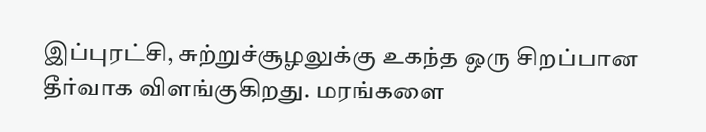இப்புரட்சி, சுற்றுச்சூழலுக்கு உகந்த ஒரு சிறப்பான தீர்வாக விளங்குகிறது. மரங்களை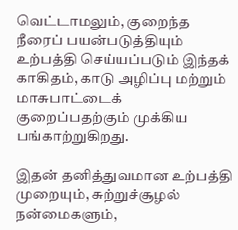வெட்டாமலும், குறைந்த நீரைப் பயன்படுத்தியும் உற்பத்தி செய்யப்படும் இந்தக் காகிதம், காடு அழிப்பு மற்றும் மாசுபாட்டைக் குறைப்பதற்கும் முக்கிய பங்காற்றுகிறது.

இதன் தனித்துவமான உற்பத்தி முறையும், சுற்றுச்சூழல் நன்மைகளும்,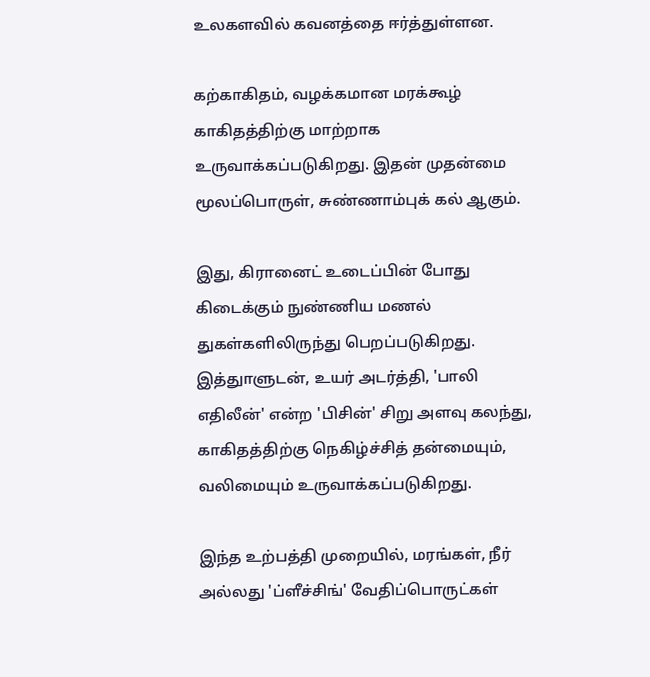உலகளவில் கவனத்தை ஈர்த்துள்ளன.

கற்காகிதம், வழக்கமான மரக்கூழ் காகிதத்திற்கு மாற்றாக உருவாக்கப்படுகிறது. இதன் முதன்மை மூலப்பொருள், சுண்ணாம்புக் கல் ஆகும்.

இது, கிரானைட் உடைப்பின் போது கிடைக்கும் நுண்ணிய மணல் துகள்களிலிருந்து பெறப்படுகிறது. இத்துாளுடன், உயர் அடர்த்தி, 'பாலி எதிலீன்' என்ற 'பிசின்' சிறு அளவு கலந்து, காகிதத்திற்கு நெகிழ்ச்சித் தன்மையும், வலிமையும் உருவாக்கப்படுகிறது.

இந்த உற்பத்தி முறையில், மரங்கள், நீர் அல்லது 'ப்ளீச்சிங்' வேதிப்பொருட்கள்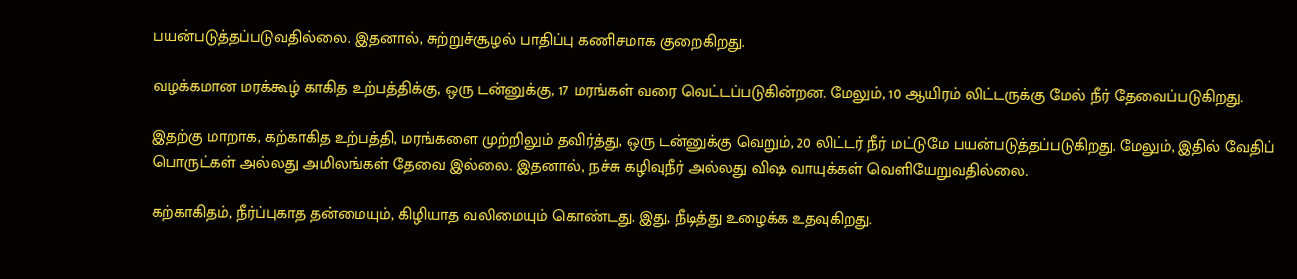பயன்படுத்தப்படுவதில்லை. இதனால், சுற்றுச்சூழல் பாதிப்பு கணிசமாக குறைகிறது.

வழக்கமான மரக்கூழ் காகித உற்பத்திக்கு, ஒரு டன்னுக்கு, 17 மரங்கள் வரை வெட்டப்படுகின்றன. மேலும், 10 ஆயிரம் லிட்டருக்கு மேல் நீர் தேவைப்படுகிறது.

இதற்கு மாறாக, கற்காகித உற்பத்தி, மரங்களை முற்றிலும் தவிர்த்து, ஒரு டன்னுக்கு வெறும், 20 லிட்டர் நீர் மட்டுமே பயன்படுத்தப்படுகிறது. மேலும், இதில் வேதிப் பொருட்கள் அல்லது அமிலங்கள் தேவை இல்லை. இதனால், நச்சு கழிவுநீர் அல்லது விஷ வாயுக்கள் வெளியேறுவதில்லை.

கற்காகிதம், நீர்ப்புகாத தன்மையும், கிழியாத வலிமையும் கொண்டது. இது, நீடித்து உழைக்க உதவுகிறது.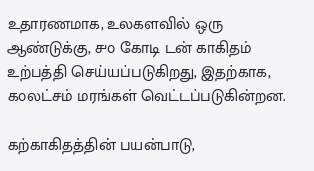உதாரணமாக, உலகளவில் ஒரு ஆண்டுக்கு, ௪௦ கோடி டன் காகிதம் உற்பத்தி செய்யப்படுகிறது, இதற்காக, ௧௦லட்சம் மரங்கள் வெட்டப்படுகின்றன.

கற்காகிதத்தின் பயன்பாடு,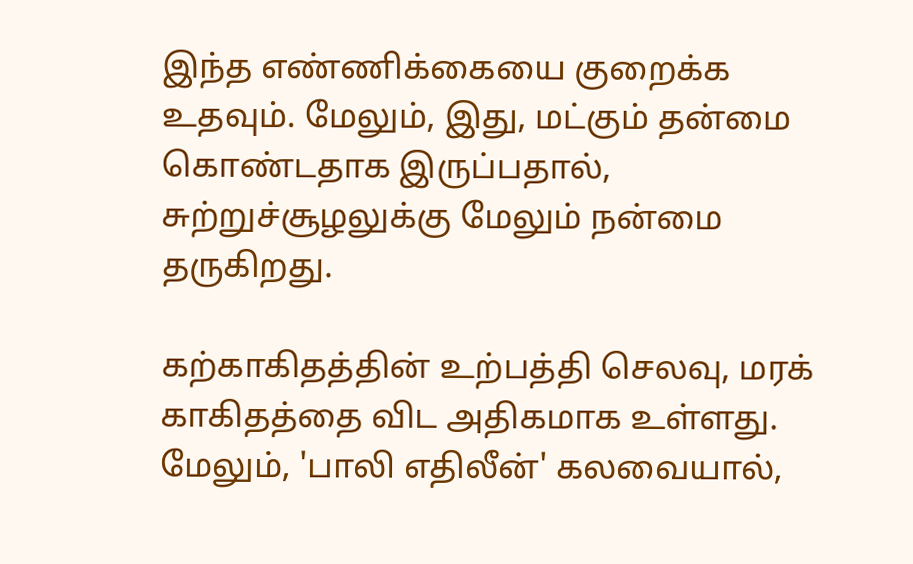இந்த எண்ணிக்கையை குறைக்க உதவும். மேலும், இது, மட்கும் தன்மை கொண்டதாக இருப்பதால், சுற்றுச்சூழலுக்கு மேலும் நன்மை தருகிறது.

கற்காகிதத்தின் உற்பத்தி செலவு, மரக் காகிதத்தை விட அதிகமாக உள்ளது. மேலும், 'பாலி எதிலீன்' கலவையால்,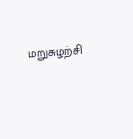மறுசுழற்சி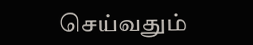செய்வதும்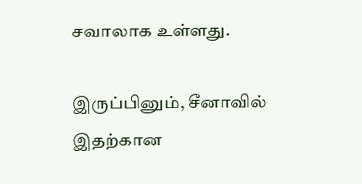சவாலாக உள்ளது.

இருப்பினும், சீனாவில் இதற்கான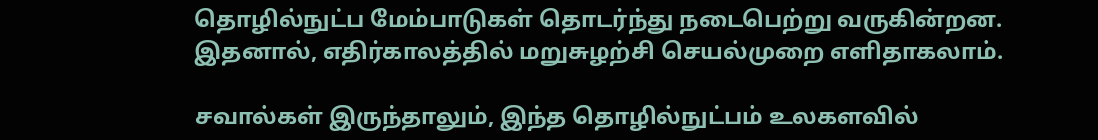தொழில்நுட்ப மேம்பாடுகள் தொடர்ந்து நடைபெற்று வருகின்றன. இதனால், எதிர்காலத்தில் மறுசுழற்சி செயல்முறை எளிதாகலாம்.

சவால்கள் இருந்தாலும், இந்த தொழில்நுட்பம் உலகளவில்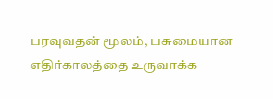பரவுவதன் மூலம், பசுமையான எதிர்காலத்தை உருவாக்க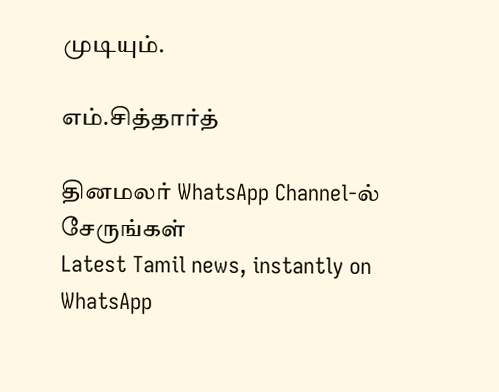முடியும்.

எம்.சித்தார்த்

தினமலர் WhatsApp Channel-ல் சேருங்கள்
Latest Tamil news, instantly on WhatsApp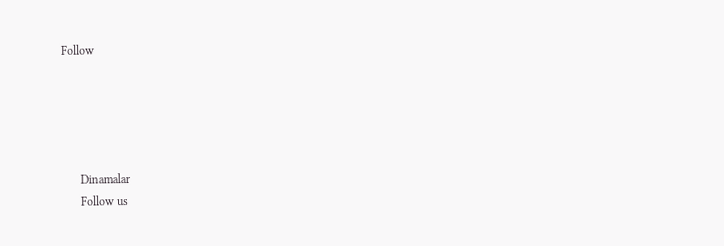Follow





      Dinamalar
      Follow us